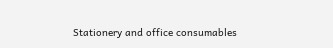Stationery and office consumables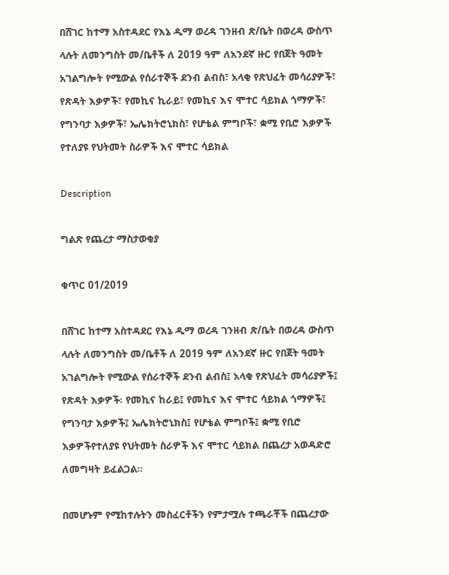በሸገር ከተማ አስተዳደር የእኔ ዲማ ወረዳ ገንዘብ ጽ/ቤት በወረዳ ውስጥ ላሉት ለመንግስት መ/ቤቶች ለ 2019 ዓም ለአንደኛ ዙር የበጀት ዓመት አገልግሎት የሚውል የሰራተኞች ደንብ ልብስ፣ አላቂ የጽህፈት መሳሪያዎች፣ የጽዳት እቃዎች፣ የመኪና ኪራይ፣ የመኪና እና ሞተር ሳይክል ጎማዎች፣ የግንባታ እቃዎች፣ ኤሌክትሮኒክስ፣ የሆቴል ምግቦች፣ ቋሚ የቢሮ እቃዎች የተለያዩ የህትመት ስራዎች እና ሞተር ሳይክል

Description

ግልጽ የጨረታ ማስታወቂያ

ቁጥር 01/2019

በሸገር ከተማ አስተዳደር የእኔ ዲማ ወረዳ ገንዘብ ጽ/ቤት በወረዳ ውስጥ ላሉት ለመንግስት መ/ቤቶች ለ 2019 ዓም ለአንደኛ ዙር የበጀት ዓመት አገልግሎት የሚውል የሰራተኞች ደንብ ልብስ፤ አላቂ የጽህፈት መሳሪያዎች፤ የጽዳት እቃዎች፡ የመኪና ከራይ፤ የመኪና እና ሞተር ሳይክል ጎማዎች፤ የግንባታ እቃዎች፤ ኤሌክትሮኒክስ፤ የሆቴል ምግቦች፤ ቋሚ የቢሮ እቃዎችየተለያዩ የህትመት ስራዎች እና ሞተር ሳይክል በጨረታ አወዳድሮ ለመግዛት ይፈልጋል።

በመሆኑም የሚከተሉትን መስፈርቶችን የምታሟሉ ተጫራቾች በጨረታው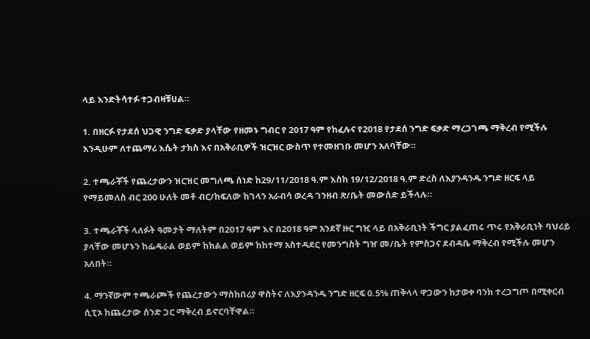ላይ እንድትሳተፉ ተጋብዛቹሀል።

1. በዘርፉ የታደሰ ህጋዊ ንግድ ፍቃድ ያላቸው የዘመኑ ግብር የ 2017 ዓም የከፈሉና የ2018 የታደሰ ንግድ ፍቃድ ማረጋገጫ ማቅረብ የሚችሉ እንዲሁም ለተጨማሪ እሴት ታክስ እና በአቅራቢዎች ዝርዝር ውስጥ የተመዘገቡ መሆን አለባቸው።

2. ተጫራቾች የጨረታውን ዝርዝር መግለጫ ሰነድ ከ29/11/2018 ዓ.ም እስከ 19/12/2018 ዓ.ም ድረስ ለእያንዳንዱ ንግድ ዘርፍ ላይ የማይመለስ ብር 200 ሁለት መቶ ብር/ከፍለው ከገላን አራብሳ ወረዳ ገንዘብ ጽ/ቤት መውሰድ ይችላሉ።

3. ተጫራቾች ላለፉት ዓመታት ማለትም በ2017 ዓም እና በ2018 ዓም አንደኛ ዙር ግዢ ላይ በአቅራቢነት ችግር ያልፈጠሩ ጥሩ የአቅራቢነት ባህሪይ ያላቸው መሆኑን ከፌዴራል ወይም ከክልል ወይም ከከተማ አስተዳደር የመንግስት ግዠ መ/ቤት የምስጋና ደብዳቤ ማቅረብ የሚችሉ መሆን አለበት።

4. ማንኛውም ተጫራጮች የጨረታውን ማስከበሪያ ዋስትና ለእያንዳንዱ ንግድ ዘርፍ 0.5% ጠቅላላ ዋጋውን ከታወቀ ባንክ ተረጋግጦ በሚቀርብ ሲፒኦ ከጨረታው ሰንድ ጋር ማቅረብ ይኖርባቸዋል።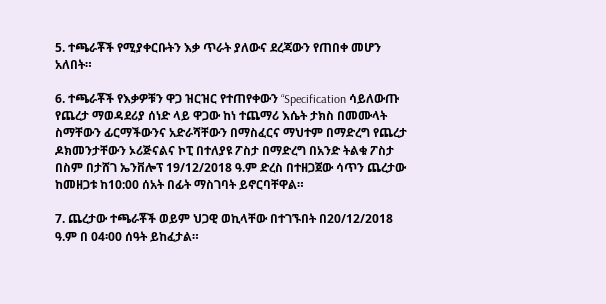5. ተጫራቾች የሚያቀርቡትን እቃ ጥራት ያለውና ደረጃውን የጠበቀ መሆን አለበት።

6. ተጫራቾች የእቃዎቹን ዋጋ ዝርዝር የተጠየቀውን “Specification ሳይለውጡ የጨረታ ማወዳደሪያ ሰነድ ላይ ዋጋው ከነ ተጨማሪ እሴት ታክስ በመሙላት ስማቸውን ፊርማችውንና አድራሻቸውን በማስፈርና ማህተም በማድረግ የጨረታ ዶክመንታቸውን ኦሪጅናልና ኮፒ በተለያዩ ፖስታ በማድረግ በአንድ ትልቁ ፖስታ በስም በታሸገ ኤንቨሎፕ 19/12/2018 ዓ.ም ድረስ በተዘጋጀው ሳጥን ጨረታው ከመዘጋቱ ከ10:00 ሰአት በፊት ማስገባት ይኖርባቸዋል።

7. ጨረታው ተጫራቾች ወይም ህጋዊ ወኪላቸው በተገኙበት በ20/12/2018 ዓ.ም በ 04፡00 ሰዓት ይከፈታል።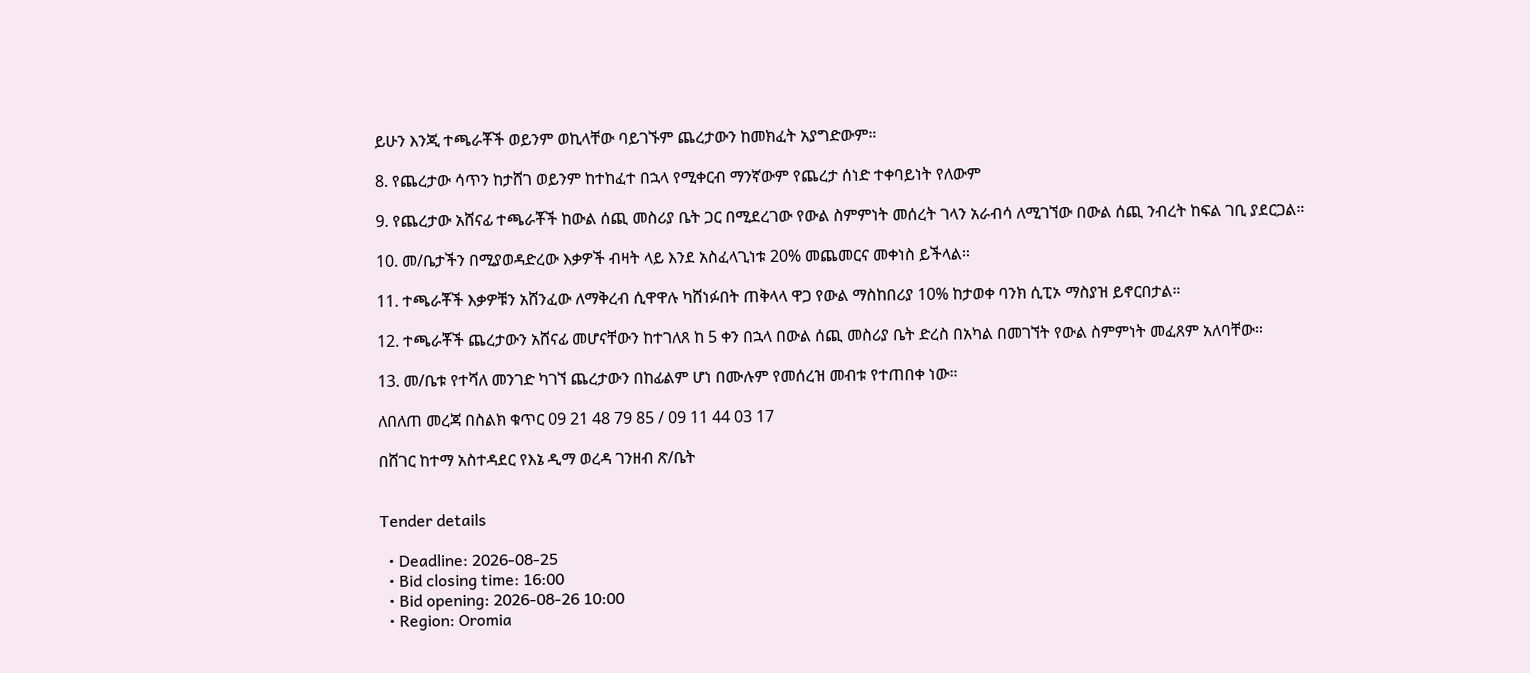ይሁን እንጂ ተጫራቾች ወይንም ወኪላቸው ባይገኙም ጨረታውን ከመክፈት አያግድውም።

8. የጨረታው ሳጥን ከታሸገ ወይንም ከተከፈተ በኋላ የሚቀርብ ማንኛውም የጨረታ ሰነድ ተቀባይነት የለውም

9. የጨረታው አሸናፊ ተጫራቾች ከውል ሰጪ መስሪያ ቤት ጋር በሚደረገው የውል ስምምነት መሰረት ገላን አራብሳ ለሚገኘው በውል ሰጪ ንብረት ከፍል ገቢ ያደርጋል።

10. መ/ቤታችን በሚያወዳድረው እቃዎች ብዛት ላይ እንደ አስፈላጊነቱ 20% መጨመርና መቀነስ ይችላል።

11. ተጫራቾች እቃዎቹን አሸንፈው ለማቅረብ ሲዋዋሉ ካሸነፉበት ጠቅላላ ዋጋ የውል ማስከበሪያ 10% ከታወቀ ባንክ ሲፒኦ ማስያዝ ይኖርበታል።

12. ተጫራቾች ጨረታውን አሸናፊ መሆናቸውን ከተገለጸ ከ 5 ቀን በኋላ በውል ሰጪ መስሪያ ቤት ድረስ በአካል በመገኘት የውል ስምምነት መፈጸም አለባቸው።

13. መ/ቤቱ የተሻለ መንገድ ካገኘ ጨረታውን በከፊልም ሆነ በሙሉም የመሰረዝ መብቱ የተጠበቀ ነው።

ለበለጠ መረጃ በስልክ ቁጥር 09 21 48 79 85 / 09 11 44 03 17

በሸገር ከተማ አስተዳደር የእኔ ዲማ ወረዳ ገንዘብ ጽ/ቤት


Tender details

  • Deadline: 2026-08-25
  • Bid closing time: 16:00
  • Bid opening: 2026-08-26 10:00
  • Region: Oromia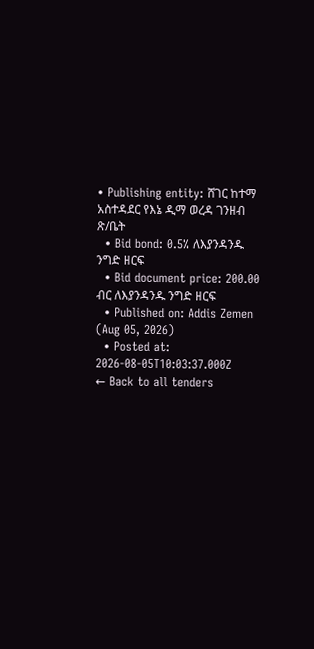• Publishing entity: ሸገር ከተማ አስተዳደር የእኔ ዲማ ወረዳ ገንዘብ ጽ/ቤት
  • Bid bond: 0.5% ለእያንዳንዱ ንግድ ዘርፍ
  • Bid document price: 200.00 ብር ለእያንዳንዱ ንግድ ዘርፍ
  • Published on: Addis Zemen (Aug 05, 2026)
  • Posted at: 2026-08-05T10:03:37.000Z
← Back to all tenders